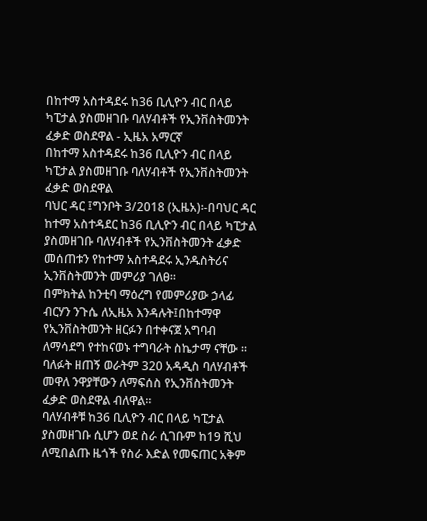በከተማ አስተዳደሩ ከ36 ቢሊዮን ብር በላይ ካፒታል ያስመዘገቡ ባለሃብቶች የኢንቨስትመንት ፈቃድ ወስደዋል - ኢዜአ አማርኛ
በከተማ አስተዳደሩ ከ36 ቢሊዮን ብር በላይ ካፒታል ያስመዘገቡ ባለሃብቶች የኢንቨስትመንት ፈቃድ ወስደዋል
ባህር ዳር ፤ግንቦት 3/2018 (ኢዜአ)፡-በባህር ዳር ከተማ አስተዳደር ከ36 ቢሊዮን ብር በላይ ካፒታል ያስመዘገቡ ባለሃብቶች የኢንቨስትመንት ፈቃድ መሰጠቱን የከተማ አስተዳደሩ ኢንዱስትሪና ኢንቨስትመንት መምሪያ ገለፀ።
በምክትል ከንቲባ ማዕረግ የመምሪያው ኃላፊ ብርሃን ንጉሴ ለኢዜአ እንዳሉት፤በከተማዋ የኢንቨስትመንት ዘርፉን በተቀናጀ አግባብ ለማሳደግ የተከናወኑ ተግባራት ስኬታማ ናቸው ።
ባለፉት ዘጠኝ ወራትም 320 አዳዲስ ባለሃብቶች መዋለ ንዋያቸውን ለማፍሰስ የኢንቨስትመንት ፈቃድ ወስደዋል ብለዋል።
ባለሃብቶቹ ከ36 ቢሊዮን ብር በላይ ካፒታል ያስመዘገቡ ሲሆን ወደ ስራ ሲገቡም ከ19 ሺህ ለሚበልጡ ዜጎች የስራ እድል የመፍጠር አቅም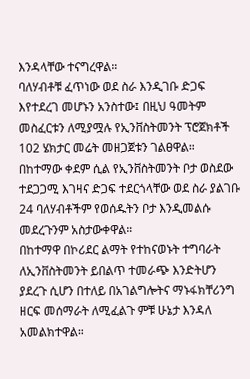እንዳላቸው ተናግረዋል።
ባለሃብቶቹ ፈጥነው ወደ ስራ እንዲገቡ ድጋፍ እየተደረገ መሆኑን አንስተው፤ በዚህ ዓመትም መስፈርቱን ለሚያሟሉ የኢንቨስትመንት ፕሮጀክቶች 102 ሄክታር መሬት መዘጋጀቱን ገልፀዋል።
በከተማው ቀደም ሲል የኢንቨስትመንት ቦታ ወስደው ተደጋጋሚ እገዛና ድጋፍ ተደርጎላቸው ወደ ስራ ያልገቡ 24 ባለሃብቶችም የወሰዱትን ቦታ እንዲመልሱ መደረጉንም አስታውቀዋል።
በከተማዋ በኮሪደር ልማት የተከናወኑት ተግባራት ለኢንቨስትመንት ይበልጥ ተመራጭ እንድትሆን ያደረጉ ሲሆን በተለይ በአገልግሎትና ማኑፋክቸሪንግ ዘርፍ መሰማራት ለሚፈልጉ ምቹ ሁኔታ እንዳለ አመልክተዋል።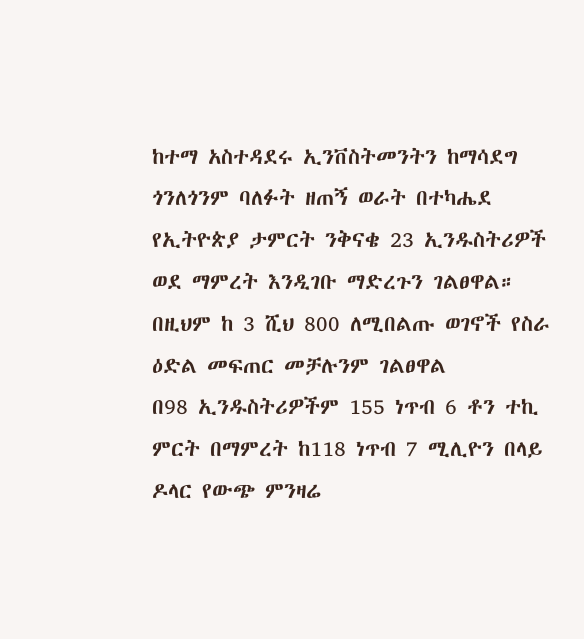ከተማ አስተዳደሩ ኢንቨስትመንትን ከማሳደግ ጎንለጎንም ባለፉት ዘጠኝ ወራት በተካሔደ የኢትዮጵያ ታምርት ንቅናቄ 23 ኢንዱስትሪዎች ወደ ማምረት እንዲገቡ ማድረጉን ገልፀዋል።
በዚህም ከ 3 ሺህ 800 ለሚበልጡ ወገኖች የስራ ዕድል መፍጠር መቻሉንም ገልፀዋል
በ98 ኢንዱስትሪዎችም 155 ነጥብ 6 ቶን ተኪ ምርት በማምረት ከ118 ነጥብ 7 ሚሊዮን በላይ ዶላር የውጭ ምንዛሬ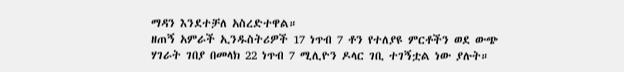ማዳን እንደተቻለ አስረድተዋል።
ዘጠኝ አምራች ኢንዱስትሪዎች 17 ነጥብ 7 ቶን የተለያዩ ምርቶችን ወደ ውጭ ሃገራት ገበያ በመላክ 22 ነጥብ 7 ሚሊዮን ዶላር ገቢ ተገኝቷል ነው ያሉት።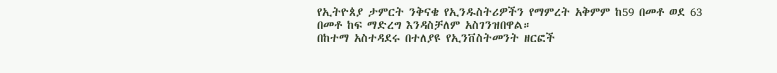የኢትዮጰያ ታምርት ንቅናቄ የኢንዱስትሪዎችን የማምረት አቅምም ከ59 በመቶ ወደ 63 በመቶ ከፍ ማድረግ እንዳስቻለም አስገንዝበዋል።
በከተማ አስተዳደሩ በተለያዩ የኢንቨስትመንት ዘርፎች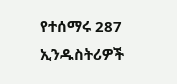የተሰማሩ 287 ኢንዱስትሪዎች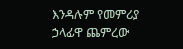እንዳሉም የመምሪያ ኃላፊዋ ጨምረው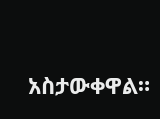አስታውቀዋል።